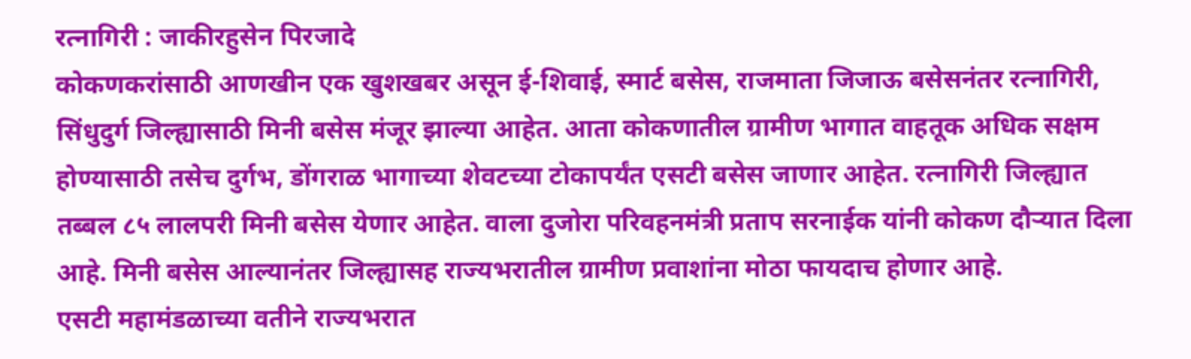रत्नागिरी : जाकीरहुसेन पिरजादे
कोकणकरांसाठी आणखीन एक खुशखबर असून ई-शिवाई, स्मार्ट बसेस, राजमाता जिजाऊ बसेसनंतर रत्नागिरी, सिंधुदुर्ग जिल्ह्यासाठी मिनी बसेस मंजूर झाल्या आहेत. आता कोकणातील ग्रामीण भागात वाहतूक अधिक सक्षम होण्यासाठी तसेच दुर्गभ, डोंगराळ भागाच्या शेवटच्या टोकापर्यंत एसटी बसेस जाणार आहेत. रत्नागिरी जिल्ह्यात तब्बल ८५ लालपरी मिनी बसेस येणार आहेत. वाला दुजोरा परिवहनमंत्री प्रताप सरनाईक यांनी कोकण दौऱ्यात दिला आहे. मिनी बसेस आल्यानंतर जिल्ह्यासह राज्यभरातील ग्रामीण प्रवाशांना मोठा फायदाच होणार आहे.
एसटी महामंडळाच्या वतीने राज्यभरात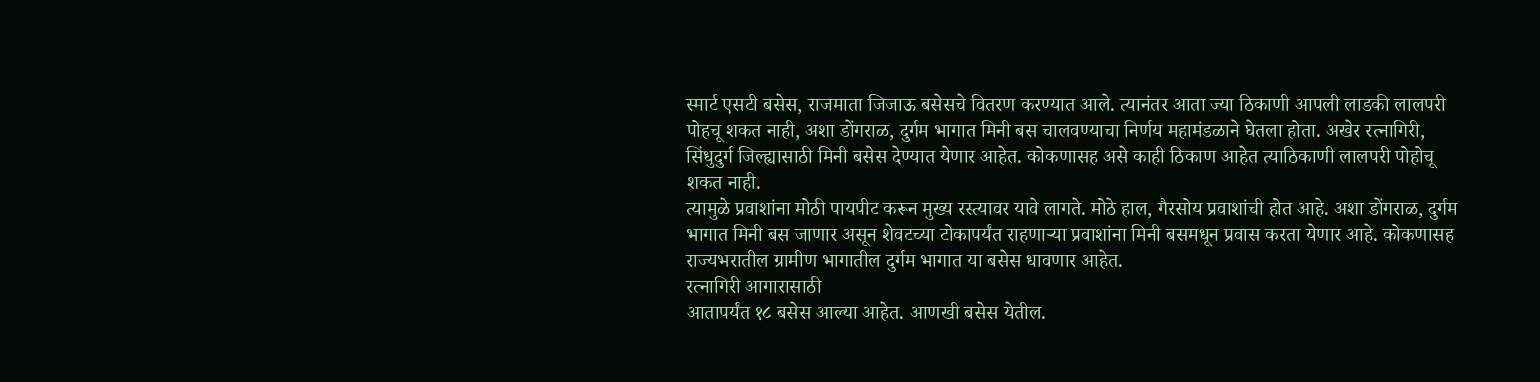स्मार्ट एसटी बसेस, राजमाता जिजाऊ बसेसचे वितरण करण्यात आले. त्यानंतर आता ज्या ठिकाणी आपली लाडकी लालपरी पोहचू शकत नाही, अशा डोंगराळ, दुर्गम भागात मिनी बस चालवण्याचा निर्णय महामंडळाने घेतला होता. अखेर रत्नागिरी, सिंधुदुर्ग जिल्ह्यासाठी मिनी बसेस देण्यात येणार आहेत. कोकणासह असे काही ठिकाण आहेत त्याठिकाणी लालपरी पोहोचू शकत नाही.
त्यामुळे प्रवाशांना मोठी पायपीट करून मुख्य रस्त्यावर यावे लागते. मोठे हाल, गैरसोय प्रवाशांची होत आहे. अशा डोंगराळ, दुर्गम भागात मिनी बस जाणार असून शेवटच्या टोकापर्यंत राहणाऱ्या प्रवाशांना मिनी बसमधून प्रवास करता येणार आहे. कोकणासह राज्यभरातील ग्रामीण भागातील दुर्गम भागात या बसेस धावणार आहेत.
रत्नागिरी आगारासाठी
आतापर्यंत १८ बसेस आल्या आहेत. आणखी बसेस येतील.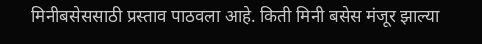मिनीबसेससाठी प्रस्ताव पाठवला आहे. किती मिनी बसेस मंजूर झाल्या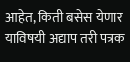आहेत, किती बसेस येणार याविषयी अद्याप तरी पत्रक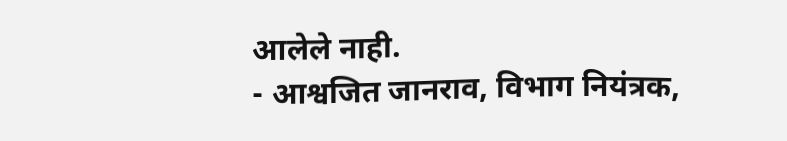आलेले नाही.
- आश्वजित जानराव, विभाग नियंत्रक,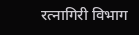रत्नागिरी विभाग